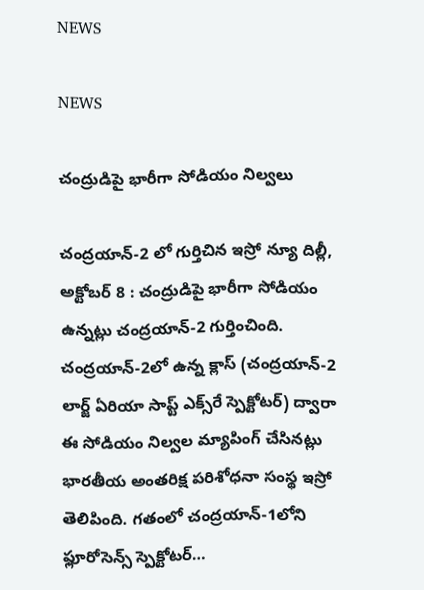NEWS

NEWS

చంద్రుడిపై భారీగా సోడియం నిల్వలు

చంద్రయాన్‌-2 లో గుర్తిచిన ఇస్రో న్యూ దిల్లీ, అక్టోబర్‌ 8 : చంద్రుడిపై భారీగా సోడియం ఉన్నట్లు చంద్రయాన్‌-2 గుర్తించింది. చంద్రయాన్‌-2లో ఉన్న క్లాస్‌ (చంద్రయాన్‌-2 లార్జ్ ఏరియా సాప్ట్ ఎక్స్‌రే స్పెక్టోటర్‌) ద్వారా ఈ సోడియం నిల్వల మ్యాపింగ్‌ ‌చేసినట్లు భారతీయ అంతరిక్ష పరిశోధనా సంస్థ ఇస్రో తెలిపింది. గతంలో చంద్రయాన్‌-1లోని ఫ్లూరోసెన్స్ ‌స్పెక్టోటర్‌…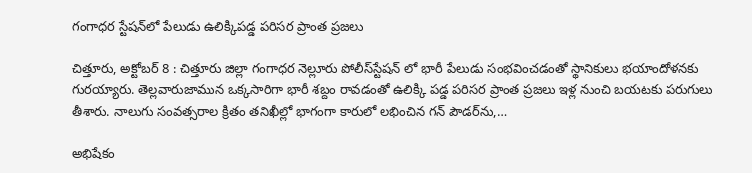గంగాధర స్టేషన్‌లో పేలుడు ఉలిక్కిపడ్డ పరిసర ప్రాంత ప్రజలు

చిత్తూరు, అక్టోబర్‌ 8 : చిత్తూరు జిల్లా గంగాధర నెల్లూరు పోలీస్‌స్టేషన్‌ ‌లో భారీ పేలుడు సంభవించడంతో స్థానికులు భయాందోళనకు గురయ్యారు. తెల్లవారుజామున ఒక్కసారిగా భారీ శబ్దం రావడంతో ఉలిక్కి పడ్డ పరిసర ప్రాంత ప్రజలు ఇళ్ల నుంచి బయటకు పరుగులు తీశారు. నాలుగు సంవత్సరాల క్రితం తనిఖీల్లో భాగంగా కారులో లభించిన గన్‌ ‌పౌడర్‌ను,…

అభిషేకం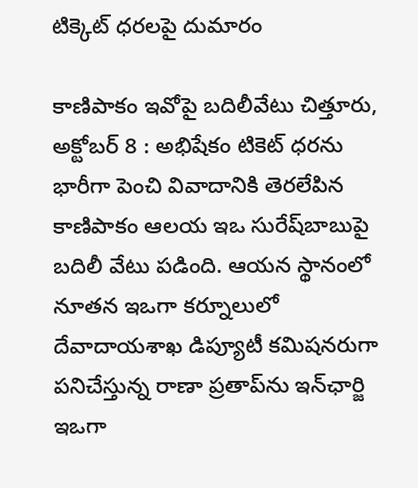టిక్కెట్‌ ‌ధరలపై దుమారం

కాణిపాకం ఇవోపై బదిలీవేటు చిత్తూరు, అక్టోబర్‌ 8 : అభిషేకం టికెట్‌ ‌ధరను భారీగా పెంచి వివాదానికి తెరలేపిన కాణిపాకం ఆలయ ఇఒ సురేష్‌బాబుపై బదిలీ వేటు పడింది. ఆయన స్థానంలో నూతన ఇఒగా కర్నూలులో దేవాదాయశాఖ డిప్యూటీ కమిషనరుగా పనిచేస్తున్న రాణా ప్రతాప్‌ను ఇన్‌ఛార్జి ఇఒగా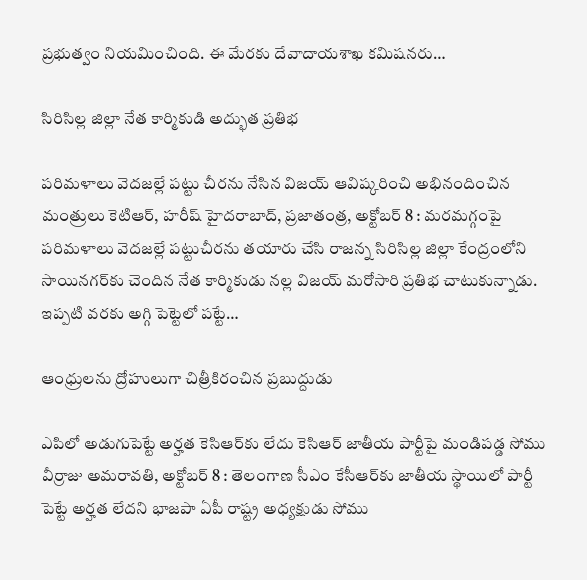ప్రభుత్వం నియమించింది. ఈ మేరకు దేవాదాయశాఖ కమిషనరు…

సిరిసిల్ల జిల్లా నేత కార్మికుడి అద్భుత ప్రతిభ

పరిమళాలు వెదజల్లే పట్టు చీరను నేసిన విజయ్‌ ఆవిష్కరించి అభినందించిన మంత్రులు కెటిఆర్‌, హరీష్‌ ‌హైదరాబాద్‌, ప్రజాతంత్ర, అక్టోబర్‌ 8 : మరమగ్గంపై పరిమళాలు వెదజల్లే పట్టుచీరను తయారు చేసి రాజన్న సిరిసిల్ల జిల్లా కేంద్రంలోని సాయినగర్‌కు చెందిన నేత కార్మికుడు నల్ల విజయ్‌ ‌మరోసారి ప్రతిభ చాటుకున్నాడు. ఇప్పటి వరకు అగ్గి పెట్టెలో పట్టే…

ఆం‌ధ్రులను ద్రోహులుగా చిత్రీకిరంచిన ప్రబుద్దుడు

ఎపిలో అడుగుపెట్టే అర్హత కెసిఆర్‌కు లేదు కెసిఆర్‌ ‌జాతీయ పార్టీపై మండిపడ్డ సోము వీర్రాజు అమరావతి, అక్టోబర్‌ 8 : తెలంగాణ సీఎం కేసీఆర్‌కు జాతీయ స్థాయిలో పార్టీ పెట్టే అర్హత లేదని భాజపా ఏపీ రాష్ట్ర అధ్యక్షుడు సోము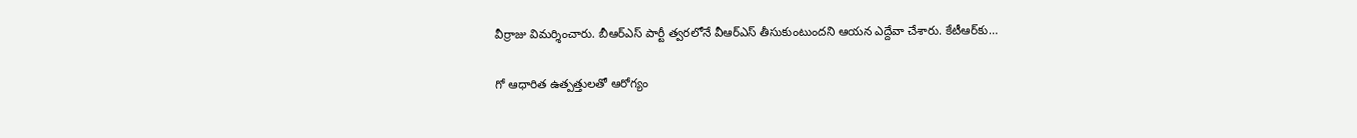వీర్రాజు విమర్శించారు. బీఆర్‌ఎస్‌ ‌పార్టీ త్వరలోనే వీఆర్‌ఎస్‌ ‌తీసుకుంటుందని ఆయన ఎద్దేవా చేశారు. కేటీఆర్‌కు…

గో ఆధారిత ఉత్పత్తులతో ఆరోగ్యం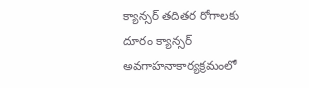క్యాన్సర్‌ ‌తదితర రోగాలకు దూరం క్యాన్సర్‌ అవగాహనాకార్యక్రమంలో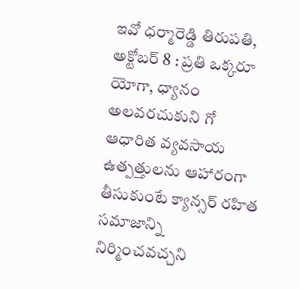ఇవో ధర్మారెడ్డి తిరుపతి, అక్టోబర్‌ 8 : ప్రతి ఒక్కరూ యోగా, ధ్యానం అలవరచుకుని గో ఆధారిత వ్యవసాయ ఉత్పత్తులను ఆహారంగా తీసుకుంటే క్యాన్సర్‌ ‌రహిత సమాజాన్ని నిర్మించవచ్చని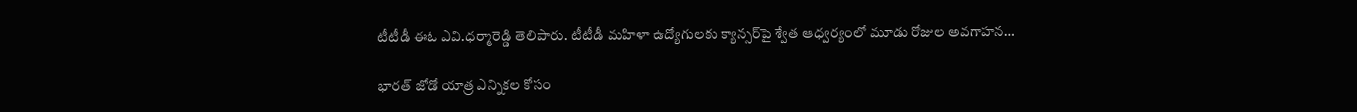టీటీడీ ఈఓ ఎవి.ధర్మారెడ్డి తెలిపారు. టీటీడీ మహిళా ఉద్యోగులకు క్యాన్సర్‌పై శ్వేత ఆధ్వర్యంలో మూడు రోజుల అవగాహన…

భారత్‌ ‌జోడో యాత్ర ఎన్నికల కోసం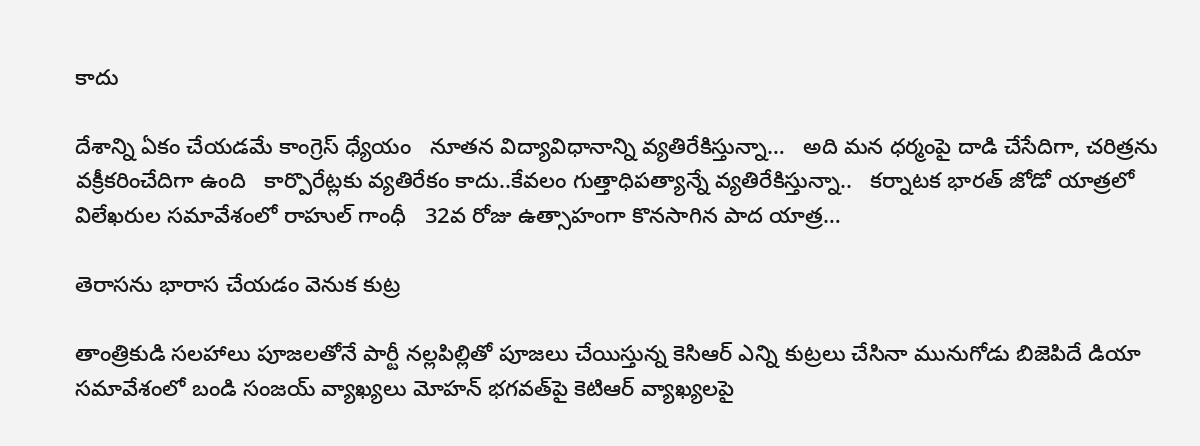కాదు

దేశాన్ని ఏకం చేయడమే కాంగ్రెస్‌ ‌ధ్యేయం   నూతన విద్యావిధానాన్ని వ్యతిరేకిస్తున్నా…   అది మన ధర్మంపై దాడి చేసేదిగా, చరిత్రను వక్రీకరించేదిగా ఉంది   కార్పొరేట్లకు వ్యతిరేకం కాదు..కేవలం గుత్తాధిపత్యాన్నే వ్యతిరేకిస్తున్నా..   కర్నాటక భారత్‌ ‌జోడో యాత్రలో విలేఖరుల సమావేశంలో రాహుల్‌ ‌గాంధీ   32వ రోజు ఉత్సాహంగా కొనసాగిన పాద యాత్ర…

తెరాసను భారాస చేయడం వెనుక కుట్ర

తాంత్రికుడి సలహాలు పూజలతోనే పార్టీ నల్లపిల్లితో పూజలు చేయిస్తున్న కెసిఆర్‌ ఎన్ని కుట్రలు చేసినా మునుగోడు బిజెపిదే డియా సమావేశంలో బండి సంజయ్‌ ‌వ్యాఖ్యలు మోహన్‌ ‌భగవత్‌పై కెటిఆర్‌ ‌వ్యాఖ్యలపై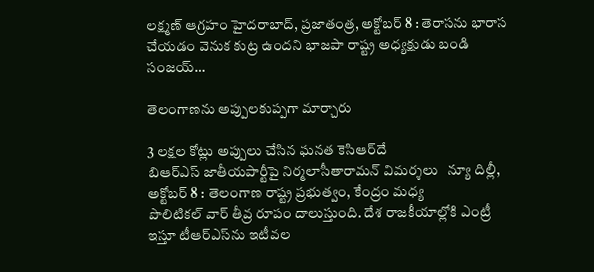లక్ష్మణ్‌ ఆ‌గ్రహం హైదరాబాద్‌, ప్రజాతంత్ర, అక్టోబర్‌ 8 : తెరాసను భారాస చేయడం వెనుక కుట్ర ఉందని భాజపా రాష్ట్ర అధ్యక్షుడు బండి సంజయ్‌…

తెలంగాణను అప్పులకుప్పగా మార్చారు

3 లక్షల కోట్లు అప్పులు చేసిన ఘనత కెసిఆర్‌దే   బిఆర్‌ఎస్‌ ‌జాతీయపార్టీపై నిర్మలాసీతారామన్‌ ‌విమర్శలు   న్యూ దిల్లీ, అక్టోబర్‌ 8 : తెలంగాణ రాష్ట్ర ప్రభుత్వం, కేంద్రం మధ్య పొలిటికల్‌ ‌వార్‌ ‌తీవ్ర రూపం దాలుస్తుంది. దేశ రాజకీయాల్లోకి ఎంట్రీ ఇస్తూ టీఆర్‌ఎస్‌ను ఇటీవల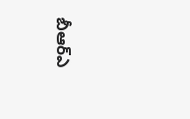బీఆర్‌ఎ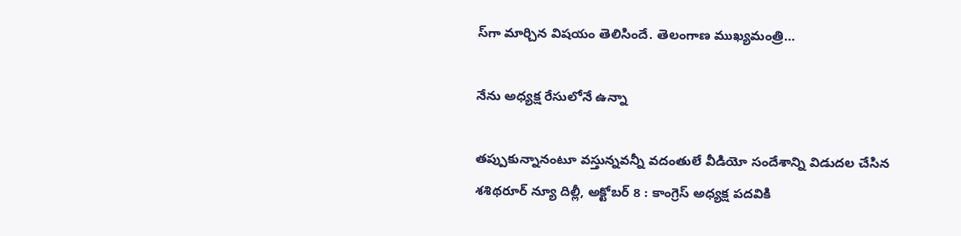స్‌గా మార్చిన విషయం తెలిసిందే. తెలంగాణ ముఖ్యమంత్రి…

నేను అధ్యక్ష రేసులోనే ఉన్నా

తప్పుకున్నానంటూ వస్తున్నవన్నీ వదంతులే వీడియో సందేశాన్ని విడుదల చేసిన శశిథరూర్‌ ‌న్యూ దిల్లీ, అక్టోబర్‌ 8 : కాంగ్రెస్‌ అధ్యక్ష పదవికి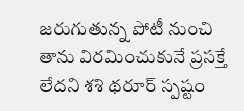జరుగుతున్న పోటీ నుంచి తాను విరమించుకునే ప్రసక్తే లేదని శశి థరూర్‌ ‌స్పష్టం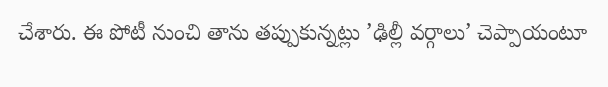చేశారు. ఈ పోటీ నుంచి తాను తప్పుకున్నట్లు ’ఢిల్లీ వర్గాలు’ చెప్పాయంటూ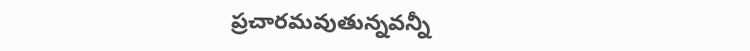ప్రచారమవుతున్నవన్నీ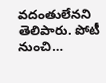వదంతులేనని తెలిపారు. పోటీ నుంచి…